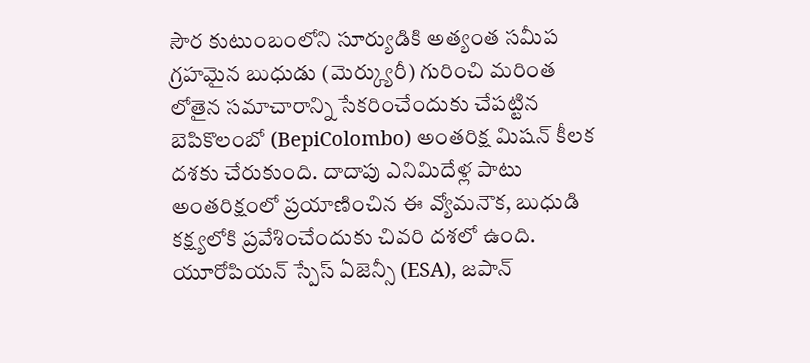సౌర కుటుంబంలోని సూర్యుడికి అత్యంత సమీప గ్రహమైన బుధుడు (మెర్క్యురీ) గురించి మరింత లోతైన సమాచారాన్ని సేకరించేందుకు చేపట్టిన బెపికొలంబో (BepiColombo) అంతరిక్ష మిషన్ కీలక దశకు చేరుకుంది. దాదాపు ఎనిమిదేళ్ల పాటు అంతరిక్షంలో ప్రయాణించిన ఈ వ్యోమనౌక, బుధుడి కక్ష్యలోకి ప్రవేశించేందుకు చివరి దశలో ఉంది. యూరోపియన్ స్పేస్ ఏజెన్సీ (ESA), జపాన్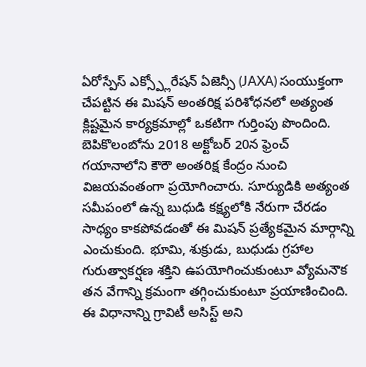ఏరోస్పేస్ ఎక్స్ప్లోరేషన్ ఏజెన్సీ (JAXA) సంయుక్తంగా చేపట్టిన ఈ మిషన్ అంతరిక్ష పరిశోధనలో అత్యంత క్లిష్టమైన కార్యక్రమాల్లో ఒకటిగా గుర్తింపు పొందింది. బెపికొలంబోను 2018 అక్టోబర్ 20న ఫ్రెంచ్ గయానాలోని కౌరౌ అంతరిక్ష కేంద్రం నుంచి విజయవంతంగా ప్రయోగించారు. సూర్యుడికి అత్యంత సమీపంలో ఉన్న బుధుడి కక్ష్యలోకి నేరుగా చేరడం సాధ్యం కాకపోవడంతో ఈ మిషన్ ప్రత్యేకమైన మార్గాన్ని ఎంచుకుంది. భూమి, శుక్రుడు, బుధుడు గ్రహాల గురుత్వాకర్షణ శక్తిని ఉపయోగించుకుంటూ వ్యోమనౌక తన వేగాన్ని క్రమంగా తగ్గించుకుంటూ ప్రయాణించింది. ఈ విధానాన్ని గ్రావిటీ అసిస్ట్ అని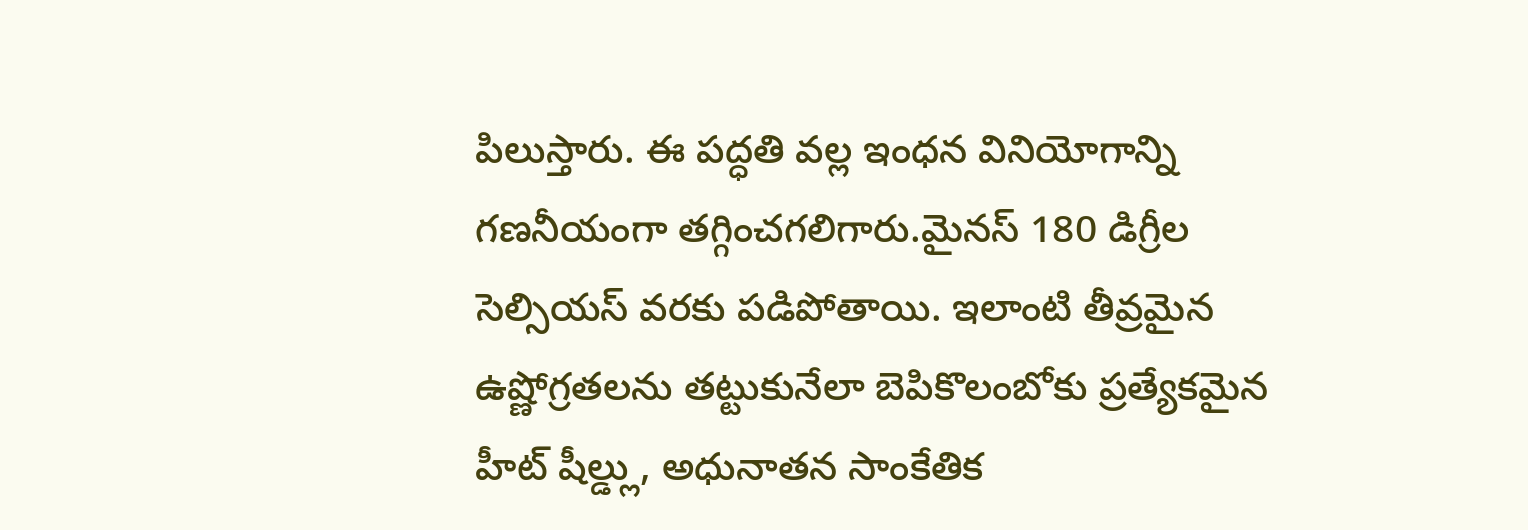పిలుస్తారు. ఈ పద్ధతి వల్ల ఇంధన వినియోగాన్ని గణనీయంగా తగ్గించగలిగారు.మైనస్ 180 డిగ్రీల సెల్సియస్ వరకు పడిపోతాయి. ఇలాంటి తీవ్రమైన ఉష్ణోగ్రతలను తట్టుకునేలా బెపికొలంబోకు ప్రత్యేకమైన హీట్ షీల్డ్లు, అధునాతన సాంకేతిక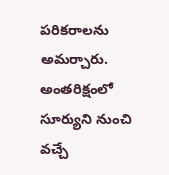పరికరాలను అమర్చారు. అంతరిక్షంలో సూర్యుని నుంచి వచ్చే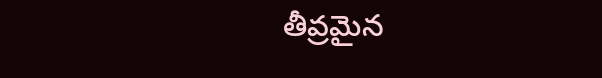తీవ్రమైన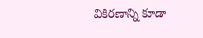వికిరణాన్ని కూడా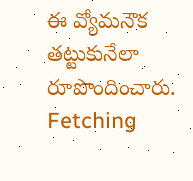ఈ వ్యోమనౌక తట్టుకునేలా రూపొందించారు.
Fetching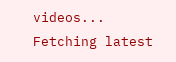videos...
Fetching latest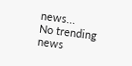news...
No trending news